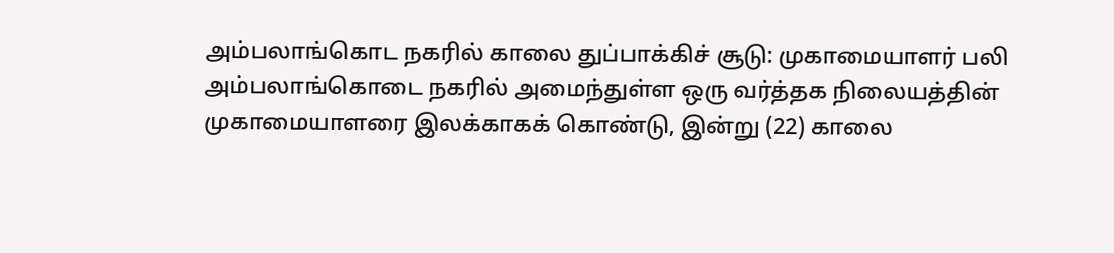அம்பலாங்கொட நகரில் காலை துப்பாக்கிச் சூடு: முகாமையாளர் பலி
அம்பலாங்கொடை நகரில் அமைந்துள்ள ஒரு வர்த்தக நிலையத்தின் முகாமையாளரை இலக்காகக் கொண்டு, இன்று (22) காலை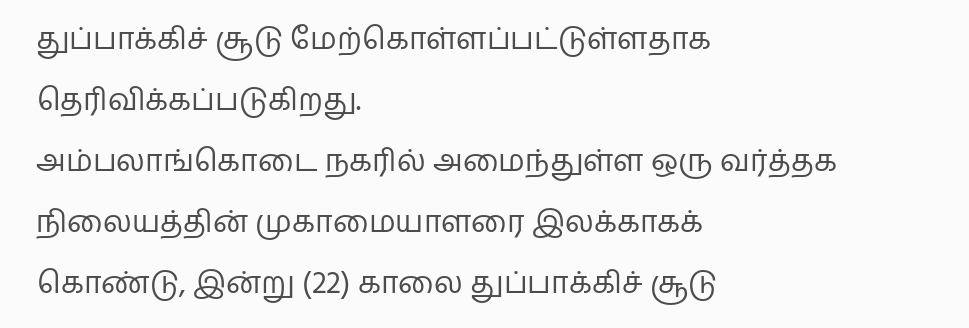துப்பாக்கிச் சூடு மேற்கொள்ளப்பட்டுள்ளதாக தெரிவிக்கப்படுகிறது.
அம்பலாங்கொடை நகரில் அமைந்துள்ள ஒரு வர்த்தக நிலையத்தின் முகாமையாளரை இலக்காகக் கொண்டு, இன்று (22) காலை துப்பாக்கிச் சூடு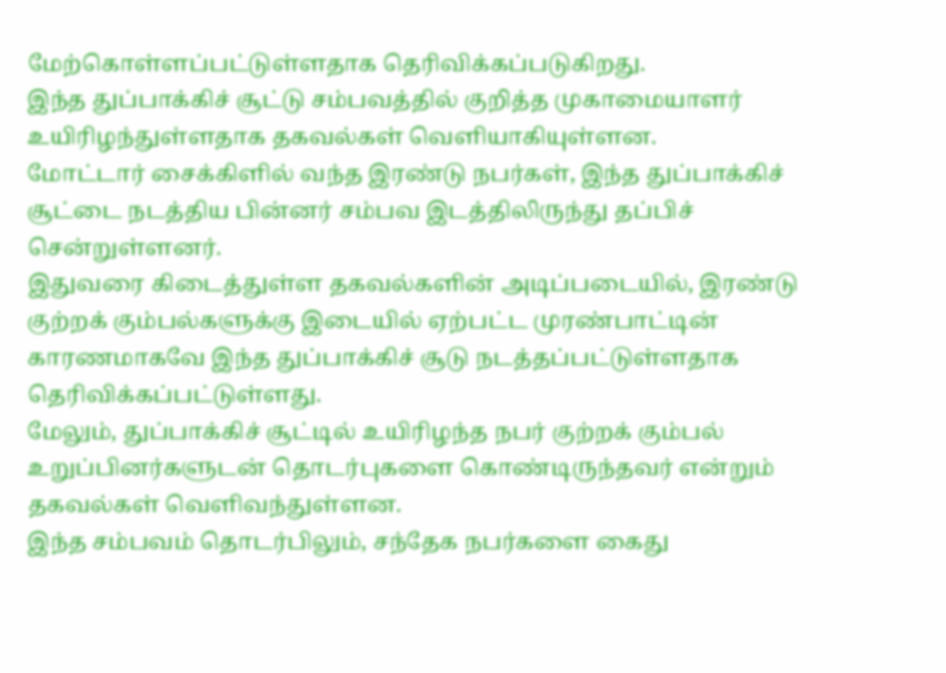மேற்கொள்ளப்பட்டுள்ளதாக தெரிவிக்கப்படுகிறது.
இந்த துப்பாக்கிச் சூட்டு சம்பவத்தில் குறித்த முகாமையாளர் உயிரிழந்துள்ளதாக தகவல்கள் வெளியாகியுள்ளன.
மோட்டார் சைக்கிளில் வந்த இரண்டு நபர்கள், இந்த துப்பாக்கிச் சூட்டை நடத்திய பின்னர் சம்பவ இடத்திலிருந்து தப்பிச் சென்றுள்ளனர்.
இதுவரை கிடைத்துள்ள தகவல்களின் அடிப்படையில், இரண்டு குற்றக் கும்பல்களுக்கு இடையில் ஏற்பட்ட முரண்பாட்டின் காரணமாகவே இந்த துப்பாக்கிச் சூடு நடத்தப்பட்டுள்ளதாக தெரிவிக்கப்பட்டுள்ளது.
மேலும், துப்பாக்கிச் சூட்டில் உயிரிழந்த நபர் குற்றக் கும்பல் உறுப்பினர்களுடன் தொடர்புகளை கொண்டிருந்தவர் என்றும் தகவல்கள் வெளிவந்துள்ளன.
இந்த சம்பவம் தொடர்பிலும், சந்தேக நபர்களை கைது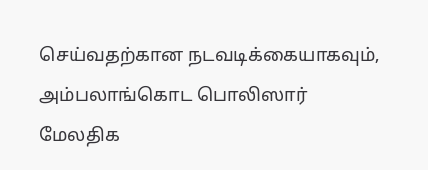செய்வதற்கான நடவடிக்கையாகவும், அம்பலாங்கொட பொலிஸார் மேலதிக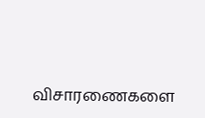விசாரணைகளை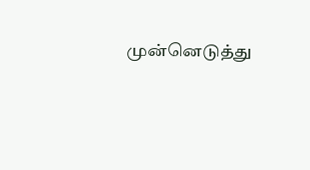முன்னெடுத்து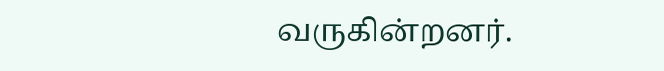வருகின்றனர்.